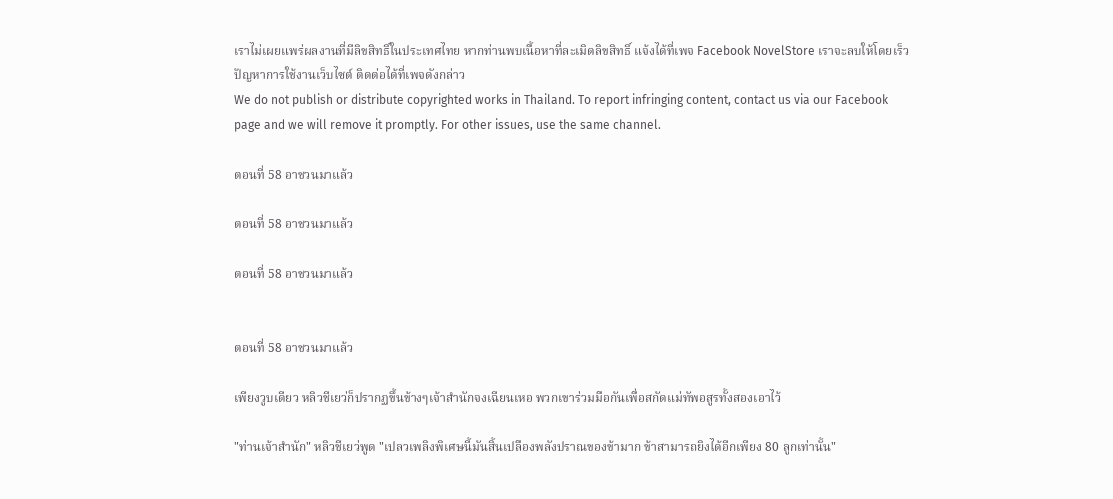เราไม่เผยแพร่ผลงานที่มีลิขสิทธิ์ในประเทศไทย หากท่านพบเนื้อหาที่ละเมิดลิขสิทธิ์ แจ้งได้ที่เพจ Facebook NovelStore เราจะลบให้โดยเร็ว
ปัญหาการใช้งานเว็บไซต์ ติดต่อได้ที่เพจดังกล่าว
We do not publish or distribute copyrighted works in Thailand. To report infringing content, contact us via our Facebook page and we will remove it promptly. For other issues, use the same channel.

ตอนที่ 58 อาชวนมาแล้ว

ตอนที่ 58 อาชวนมาแล้ว

ตอนที่ 58 อาชวนมาแล้ว


ตอนที่ 58 อาชวนมาแล้ว

เพียงวูบเดียว หลิวชีเยว่ก็ปรากฏขึ้นข้างๆเจ้าสำนักจงเฉียนเหอ พวกเขาร่วมมือกันเพื่อสกัดแม่ทัพอสูรทั้งสองเอาไว้

"ท่านเจ้าสำนัก" หลิวชีเยว่พูด "เปลวเพลิงพิเศษนี้มันสิ้นเปลืองพลังปราณของข้ามาก ข้าสามารถยิงได้อีกเพียง 80 ลูกเท่านั้น"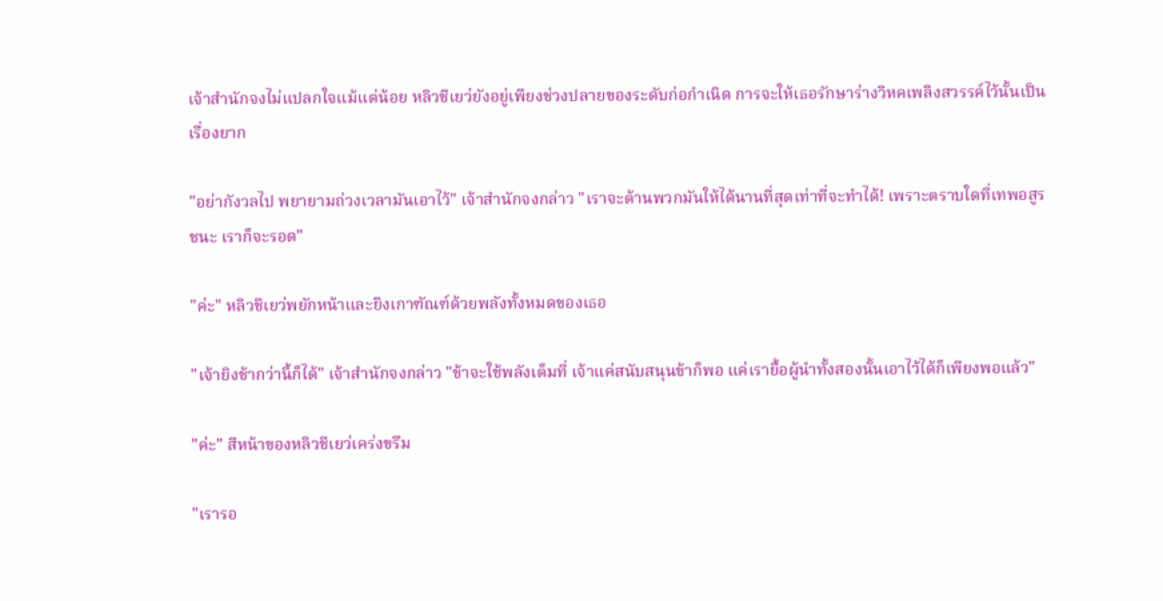เจ้าสำนักจงไม่แปลกใจแม้แต่น้อย หลิวชีเยว่ยังอยู่เพียงช่วงปลายของระดับก่อกำเนิด การจะให้เธอรักษาร่างวิหคเพลิงสวรรค์ไว้นั้นเป็นเรื่องยาก

"อย่ากังวลไป พยายามถ่วงเวลามันเอาไว้" เจ้าสำนักจงกล่าว "เราจะต้านพวกมันให้ได้นานที่สุดเท่าที่จะทำได้! เพราะตราบใดที่เทพอสูรชนะ เราก็จะรอด"

"ค่ะ" หลิวชีเยว่พยักหน้าและยิงเกาฑัณฑ์ด้วยพลังทั้งหมดของเธอ

"เจ้ายิงช้ากว่านี้ก็ได้" เจ้าสำนักจงกล่าว "ข้าจะใช้พลังเต็มที่ เจ้าแค่สนับสนุนข้าก็พอ แค่เรายื้อผู้นำทั้งสองนั้นเอาไว้ได้ก็เพียงพอแล้ว"

"ค่ะ" สีหน้าของหลิวชีเยว่เคร่งขรึม

"เรารอ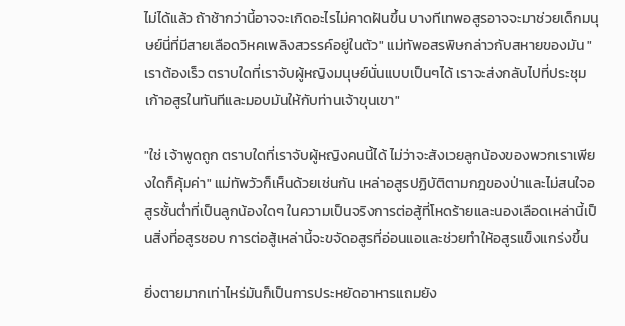ไม่ได้แล้ว ถ้าช้ากว่านี้อาจจะเกิดอะไรไม่คาดฝันขึ้น บางทีเทพอสูรอาจจะมาช่วยเด็กมนุษย์นี่ที่มีสายเลือดวิหคเพลิงสวรรค์อยู่ในตัว" แม่ทัพอสรพิษกล่าวกับสหายของมัน "เราต้องเร็ว ตราบใดที่เราจับผู้หญิงมนุษย์นั่นแบบเป็นๆได้ เราจะส่งกลับไปที่ประชุมเก้าอสูรในทันทีและมอบมันให้กับท่านเจ้าขุนเขา"

"ใช่ เจ้าพูดถูก ตราบใดที่เราจับผู้หญิงคนนี้ได้ ไม่ว่าจะสังเวยลูกน้องของพวกเราเพียงใดก็คุ้มค่า" แม่ทัพวัวก็เห็นด้วยเช่นกัน เหล่าอสูรปฏิบัติตามกฎของป่าและไม่สนใจอสูรชั้นต่ำที่เป็นลูกน้องใดๆ ในความเป็นจริงการต่อสู้ที่โหดร้ายและนองเลือดเหล่านี้เป็นสิ่งที่อสูรชอบ การต่อสู้เหล่านี้จะขจัดอสูรที่อ่อนแอและช่วยทำให้อสูรแข็งแกร่งขึ้น

ยิ่งตายมากเท่าไหร่มันก็เป็นการประหยัดอาหารแถมยัง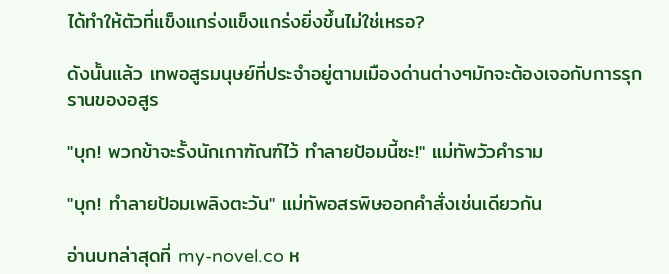ได้ทำให้ตัวที่แข็งแกร่งแข็งแกร่งยิ่งขึ้นไม่ใช่เหรอ?

ดังนั้นแล้ว เทพอสูรมนุษย์ที่ประจำอยู่ตามเมืองด่านต่างๆมักจะต้องเจอกับการรุกรานของอสูร

"บุก! พวกข้าจะรั้งนักเกาฑัณฑ์ไว้ ทำลายป้อมนี้ซะ!" แม่ทัพวัวคำราม

"บุก! ทำลายป้อมเพลิงตะวัน" แม่ทัพอสรพิษออกคำสั่งเช่นเดียวกัน

อ่านบทล่าสุดที่ my-novel.co ห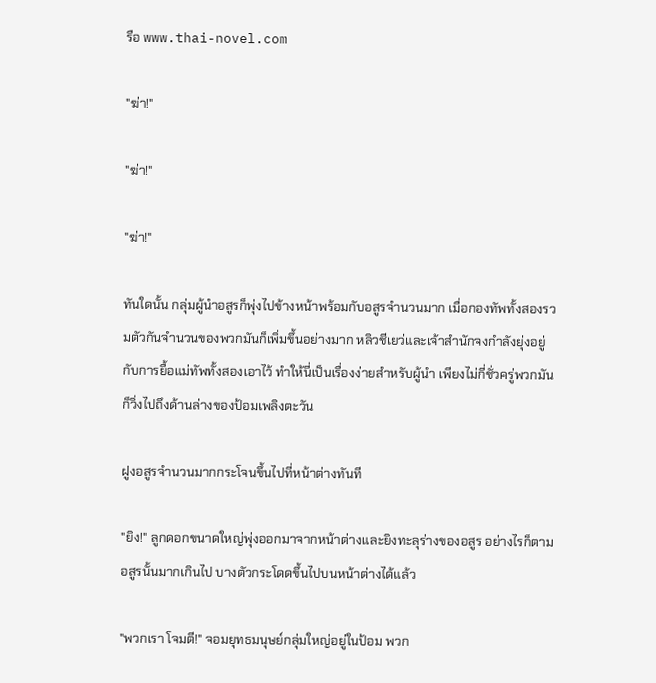รือ www.thai-novel.com

"ฆ่า!"

"ฆ่า!"

"ฆ่า!"

ทันใดนั้น กลุ่มผู้นำอสูรก็พุ่งไปข้างหน้าพร้อมกับอสูรจำนวนมาก เมื่อกองทัพทั้งสองรวมตัวกันจำนวนของพวกมันก็เพิ่มขึ้นอย่างมาก หลิวชีเยว่และเจ้าสำนักจงกำลังยุ่งอยู่กับการยื้อแม่ทัพทั้งสองเอาไว้ ทำให้นี่เป็นเรื่องง่ายสำหรับผู้นำ เพียงไม่กี่ชั่วครู่พวกมันก็วิ่งไปถึงด้านล่างของป้อมเพลิงตะวัน

ฝูงอสูรจำนวนมากกระโจนขึ้นไปที่หน้าต่างทันที

"ยิง!" ลูกดอกขนาดใหญ่พุ่งออกมาจากหน้าต่างและยิงทะลุร่างของอสูร อย่างไรก็ตาม อสูรนั้นมากเกินไป บางตัวกระโดดขึ้นไปบนหน้าต่างได้แล้ว

"พวกเรา โจมตี!" จอมยุทธมนุษย์กลุ่มใหญ่อยู่ในป้อม พวก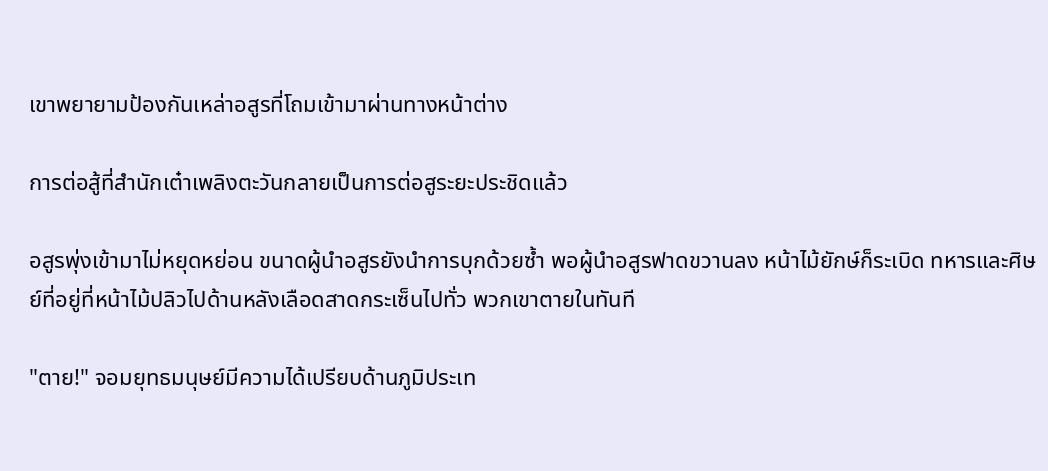เขาพยายามป้องกันเหล่าอสูรที่โถมเข้ามาผ่านทางหน้าต่าง

การต่อสู้ที่สำนักเต๋าเพลิงตะวันกลายเป็นการต่อสูระยะประชิดแล้ว

อสูรพุ่งเข้ามาไม่หยุดหย่อน ขนาดผู้นำอสูรยังนำการบุกด้วยซ้ำ พอผู้นำอสูรฟาดขวานลง หน้าไม้ยักษ์ก็ระเบิด ทหารและศิษย์ที่อยู่ที่หน้าไม้ปลิวไปด้านหลังเลือดสาดกระเซ็นไปทั่ว พวกเขาตายในทันที

"ตาย!" จอมยุทธมนุษย์มีความได้เปรียบด้านภูมิประเท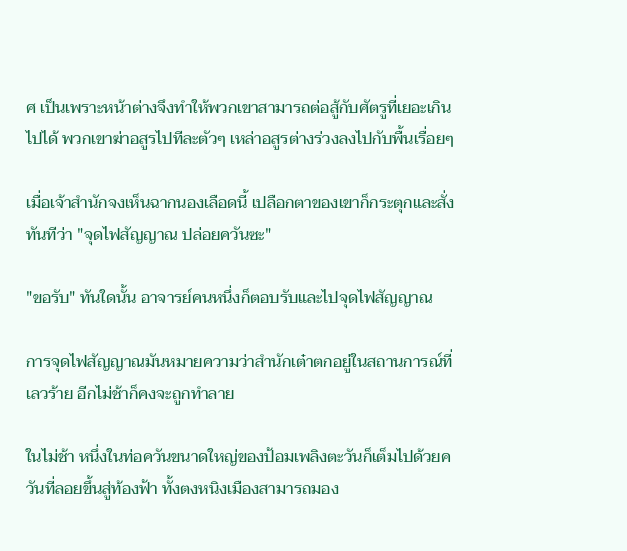ศ เป็นเพราะหน้าต่างจึงทำให้พวกเขาสามารถต่อสู้กับศัตรูที่เยอะเกินไปได้ พวกเขาฆ่าอสูรไปทีละตัวๆ เหล่าอสูรต่างร่วงลงไปกับพื้นเรื่อยๆ

เมื่อเจ้าสำนักจงเห็นฉากนองเลือดนี้ เปลือกตาของเขาก็กระตุกและสั่งทันทีว่า "จุดไฟสัญญาณ ปล่อยควันซะ"

"ขอรับ" ทันใดนั้น อาจารย์คนหนึ่งก็ตอบรับและไปจุดไฟสัญญาณ

การจุดไฟสัญญาณมันหมายความว่าสำนักเต๋าตกอยู่ในสถานการณ์ที่เลวร้าย อีกไม่ช้าก็คงจะถูกทำลาย

ในไม่ช้า หนึ่งในท่อควันขนาดใหญ่ของป้อมเพลิงตะวันก็เต็มไปด้วยควันที่ลอยขึ้นสู่ท้องฟ้า ทั้งตงหนิงเมืองสามารถมอง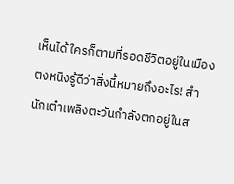เห็นได้ ใครก็ตามที่รอดชีวิตอยู่ในเมืองตงหนิงรู้ดีว่าสิ่งนี้หมายถึงอะไร! สำนักเต๋าเพลิงตะวันกำลังตกอยู่ในส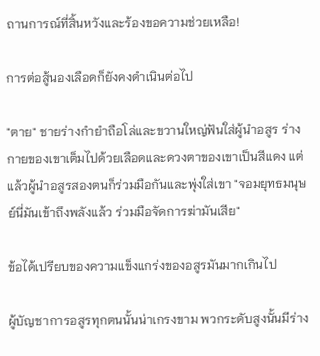ถานการณ์ที่สิ้นหวังและร้องขอความช่วยเหลือ!

การต่อสู้นองเลือดก็ยังคงดำเนินต่อไป

"ตาย" ชายร่างกำยำถือโล่และขวานใหญ่ฟันใส่ผู้นำอสูร ร่างกายของเขาเต็มไปด้วยเลือดและดวงตาของเขาเป็นสีแดง แต่แล้วผู้นำอสูรสองตนก็ร่วมมือกันและพุ่งใส่เขา "จอมยุทธมนุษย์นี่มันเข้าถึงพลังแล้ว ร่วมมือจัดการฆ่ามันเสีย"

ข้อได้เปรียบของความแข็งแกร่งของอสูรมันมากเกินไป

ผู้บัญชาการอสูรทุกตนนั้นน่าเกรงขาม พวกระดับสูงนั้นมีร่าง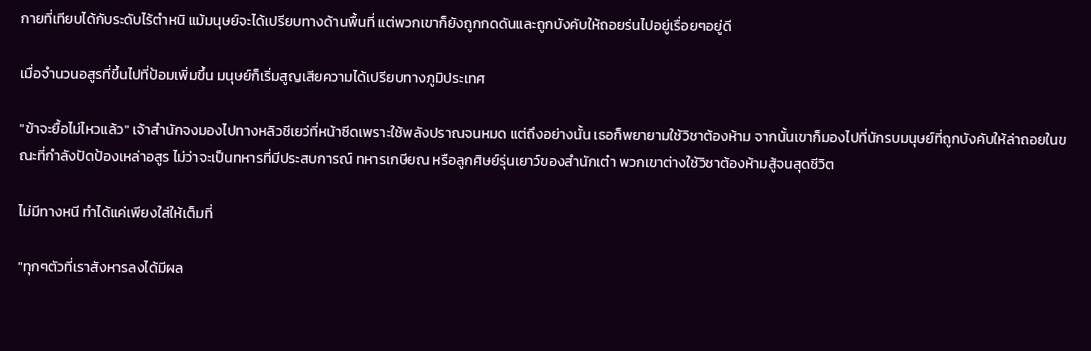กายที่เทียบได้กับระดับไร้ตำหนิ แม้มนุษย์จะได้เปรียบทางด้านพื้นที่ แต่พวกเขาก็ยังถูกกดดันและถูกบังคับให้ถอยร่นไปอยู่เรื่อยๆอยู่ดี

เมื่อจำนวนอสูรที่ขึ้นไปที่ป้อมเพิ่มขึ้น มนุษย์ก็เริ่มสูญเสียความได้เปรียบทางภูมิประเทศ

"ข้าจะยื้อไม่ไหวแล้ว" เจ้าสำนักจงมองไปทางหลิวชีเยว่ที่หน้าซีดเพราะใช้พลังปราณจนหมด แต่ถึงอย่างนั้น เธอก็พยายามใช้วิชาต้องห้าม จากนั้นเขาก็มองไปที่นักรบมนุษย์ที่ถูกบังคับให้ล่าถอยในขณะที่กำลังปัดป้องเหล่าอสูร ไม่ว่าจะเป็นทหารที่มีประสบการณ์ ทหารเกษียณ หรือลูกศิษย์รุ่นเยาว์ของสำนักเต๋า พวกเขาต่างใช้วิชาต้องห้ามสู้จนสุดชีวิต

ไม่มีทางหนี ทำได้แค่เพียงใส่ให้เต็มที่

"ทุกๆตัวที่เราสังหารลงได้มีผล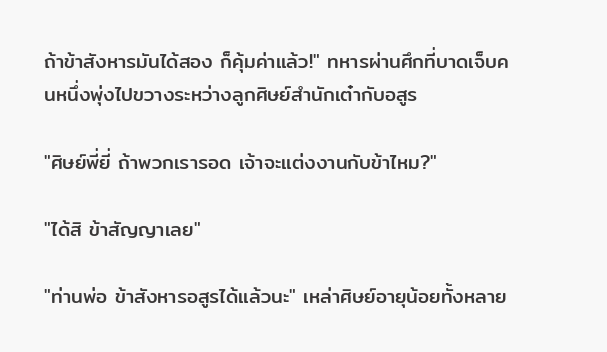ถ้าข้าสังหารมันได้สอง ก็คุ้มค่าแล้ว!" ทหารผ่านศึกที่บาดเจ็บคนหนึ่งพุ่งไปขวางระหว่างลูกศิษย์สำนักเต๋ากับอสูร

"ศิษย์พี่ยี่ ถ้าพวกเรารอด เจ้าจะแต่งงานกับข้าไหม?"

"ได้สิ ข้าสัญญาเลย"

"ท่านพ่อ ข้าสังหารอสูรได้แล้วนะ" เหล่าศิษย์อายุน้อยทั้งหลาย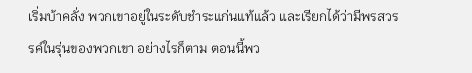เริ่มบ้าคลั่ง พวกเขาอยู่ในระดับชำระแก่นแท้แล้ว และเรียกได้ว่ามีพรสวรรค์ในรุ่นของพวกเขา อย่างไรก็ตาม ตอนนี้พว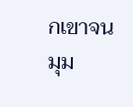กเขาจนมุม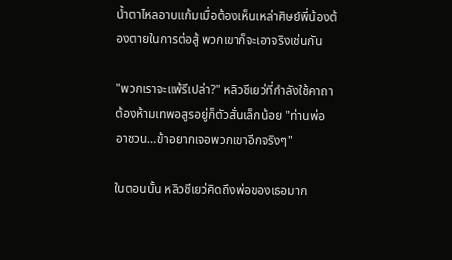น้ำตาไหลอาบแก้มเมื่อต้องเห็นเหล่าศิษย์พี่น้องต้องตายในการต่อสู้ พวกเขาก็จะเอาจริงเช่นกัน

"พวกเราจะแพ้รึเปล่า?" หลิวชีเยว่ที่กำลังใช้คาถาต้องห้ามเทพอสูรอยู่ก็ตัวสั่นเล็กน้อย "ท่านพ่อ อาชวน…ข้าอยากเจอพวกเขาอีกจริงๆ"

ในตอนนั้น หลิวชีเยว่คิดถึงพ่อของเธอมาก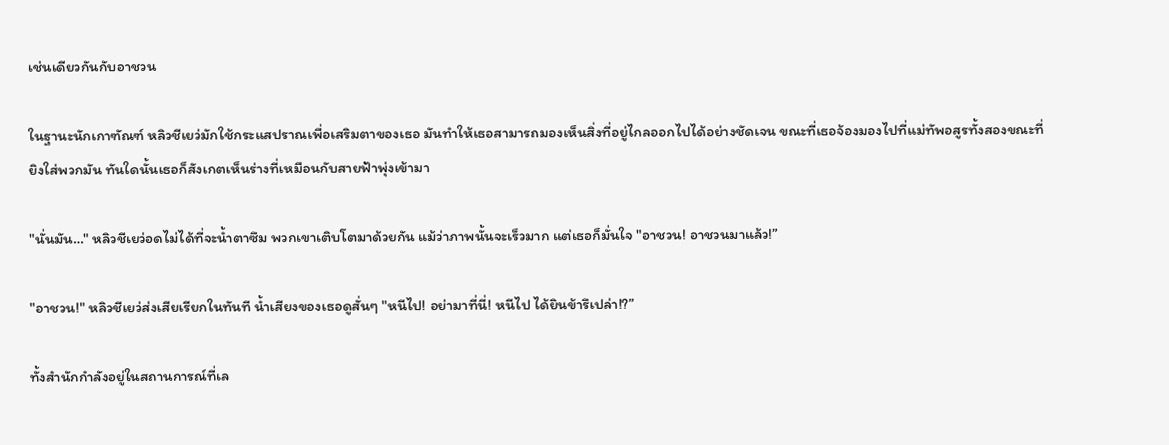เช่นเดียวกันกับอาชวน

ในฐานะนักเกาฑัณฑ์ หลิวชีเยว่มักใช้กระแสปราณเพื่อเสริมตาของเธอ มันทำให้เธอสามารถมองเห็นสิ่งที่อยู่ไกลออกไปได้อย่างชัดเจน ขณะที่เธอจ้องมองไปที่แม่ทัพอสูรทั้งสองขณะที่ยิงใส่พวกมัน ทันใดนั้นเธอก็สังเกตเห็นร่างที่เหมือนกับสายฟ้าพุ่งเข้ามา

"นั่นมัน…" หลิวชีเยว่อดไม่ได้ที่จะน้ำตาซึม พวกเขาเติบโตมาด้วยกัน แม้ว่าภาพนั้นจะเร็วมาก แต่เธอก็มั่นใจ "อาชวน! อาชวนมาแล้ว!”

"อาชวน!" หลิวชีเยว่ส่งเสียเรียกในทันที น้ำเสียงของเธอดูสั่นๆ "หนีไป! อย่ามาที่นี่! หนีไป ได้ยินข้ารึเปล่า!?”

ทั้งสำนักกำลังอยู่ในสถานการณ์ที่เล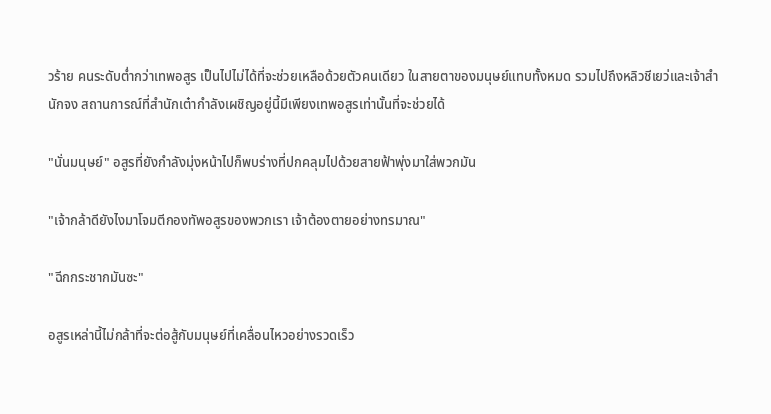วร้าย คนระดับต่ำกว่าเทพอสูร เป็นไปไม่ได้ที่จะช่วยเหลือด้วยตัวคนเดียว ในสายตาของมนุษย์แทบทั้งหมด รวมไปถึงหลิวชีเยว่และเจ้าสำนักจง สถานการณ์ที่สำนักเต๋ากำลังเผชิญอยู่นี้มีเพียงเทพอสูรเท่านั้นที่จะช่วยได้

"นั่นมนุษย์" อสูรที่ยังกำลังมุ่งหน้าไปก็พบร่างที่ปกคลุมไปด้วยสายฟ้าพุ่งมาใส่พวกมัน

"เจ้ากล้าดียังไงมาโจมตีกองทัพอสูรของพวกเรา เจ้าต้องตายอย่างทรมาณ"

"ฉีกกระชากมันซะ"

อสูรเหล่านี้ไม่กล้าที่จะต่อสู้กับมนุษย์ที่เคลื่อนไหวอย่างรวดเร็ว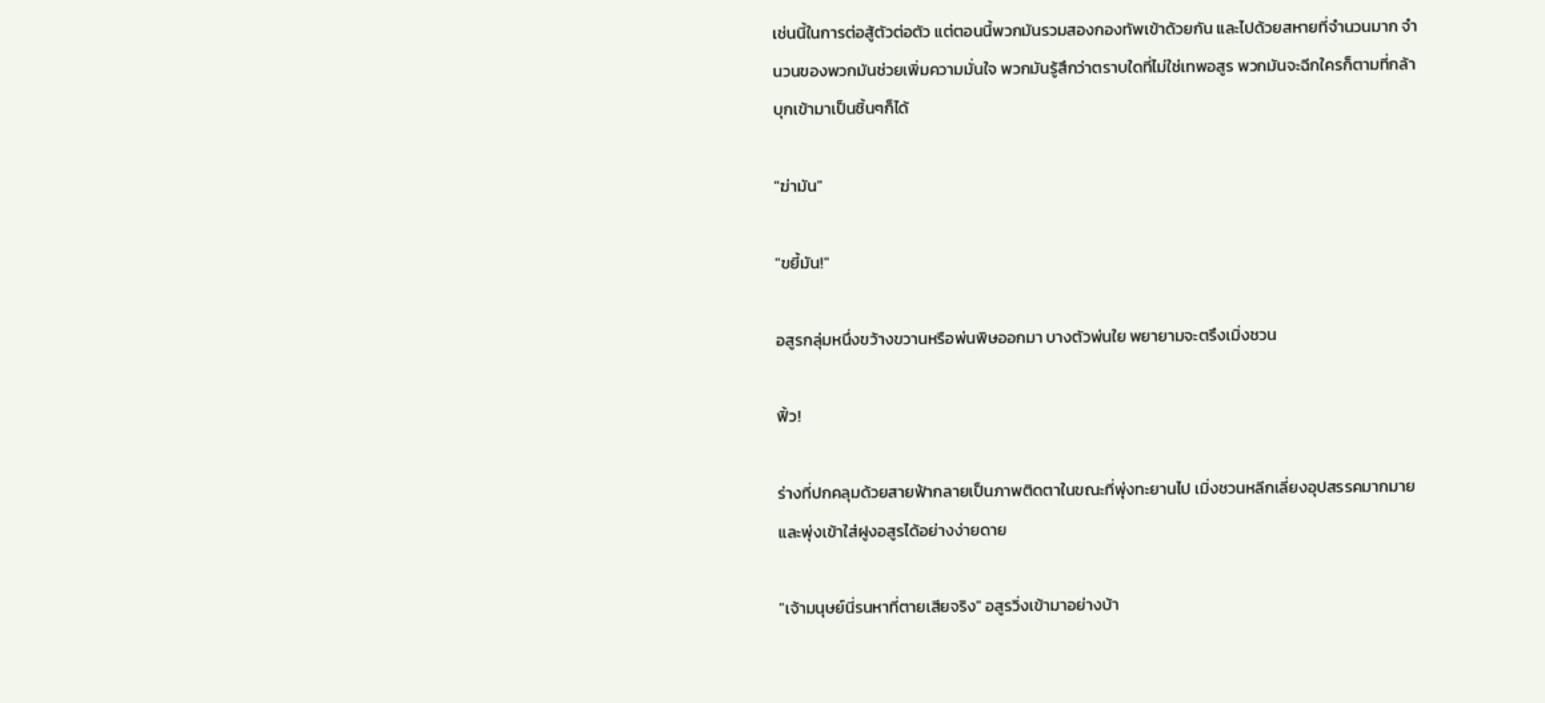เช่นนี้ในการต่อสู้ตัวต่อตัว แต่ตอนนี้พวกมันรวมสองกองทัพเข้าด้วยกัน และไปด้วยสหายที่จำนวนมาก จำนวนของพวกมันช่วยเพิ่มความมั่นใจ พวกมันรู้สึกว่าตราบใดที่ไม่ใช่เทพอสูร พวกมันจะฉีกใครก็ตามที่กล้าบุกเข้ามาเป็นชิ้นๆก็ได้

"ฆ่ามัน"

"ขยี้มัน!"

อสูรกลุ่มหนึ่งขว้างขวานหรือพ่นพิษออกมา บางตัวพ่นใย พยายามจะตรึงเมิ่งชวน

ฟิ้ว!

ร่างที่ปกคลุมด้วยสายฟ้ากลายเป็นภาพติดตาในขณะที่พุ่งทะยานไป เมิ่งชวนหลีกเลี่ยงอุปสรรคมากมายและพุ่งเข้าใส่ฝูงอสูรได้อย่างง่ายดาย

"เจ้ามนุษย์นี่รนหาที่ตายเสียจริง" อสูรวิ่งเข้ามาอย่างบ้า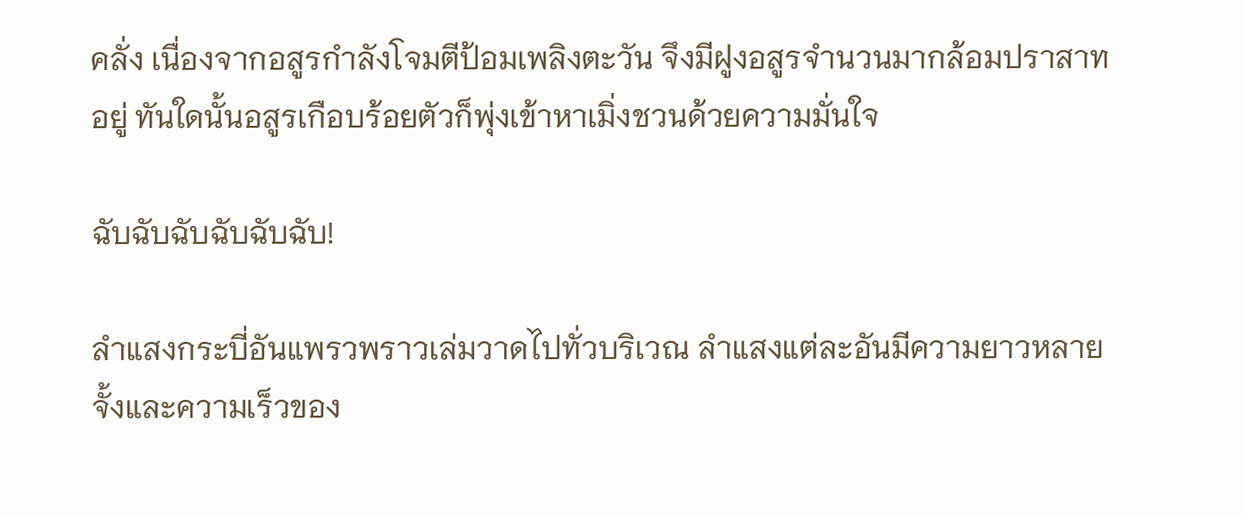คลั่ง เนื่องจากอสูรกำลังโจมตีป้อมเพลิงตะวัน จึงมีฝูงอสูรจำนวนมากล้อมปราสาทอยู่ ทันใดนั้นอสูรเกือบร้อยตัวก็พุ่งเข้าหาเมิ่งชวนด้วยความมั่นใจ

ฉับฉับฉับฉับฉับฉับ!

ลำแสงกระบี่อันแพรวพราวเล่มวาดไปทั่วบริเวณ ลำแสงแต่ละอันมีความยาวหลายจั้งและความเร็วของ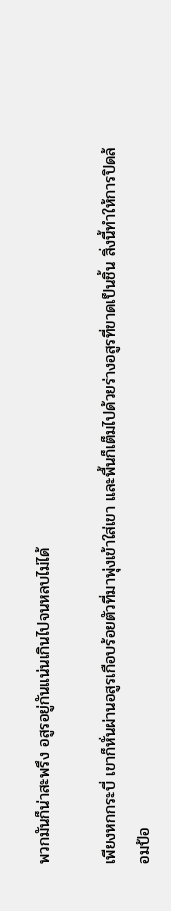พวกมันก็น่าสะพรึง อสูรอยู่กันแน่นเกินไปจนหลบไม่ได้

เพียงหกกระบี่ เขาก็หั่นผ่านอสูรเกือบร้อยตัวที่มาพุ่งเข้าใส่เขา และพื้นก็เต็มไปด้วยร่างอสูรที่ขาดเป็นชิ้น สิ่งนี้ทำให้การปิดล้อมป้อ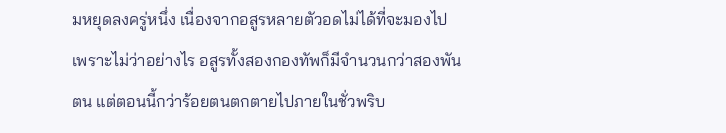มหยุดลงครู่หนึ่ง เนื่องจากอสูรหลายตัวอดไม่ได้ที่จะมองไป เพราะไม่ว่าอย่างไร อสูรทั้งสองกองทัพก็มีจำนวนกว่าสองพันตน แต่ตอนนี้กว่าร้อยตนตกตายไปภายในชั่วพริบ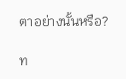ตาอย่างนั้นหรือ?

ท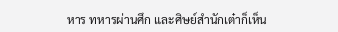หาร ทหารผ่านศึก และศิษย์สำนักเต๋าก็เห็น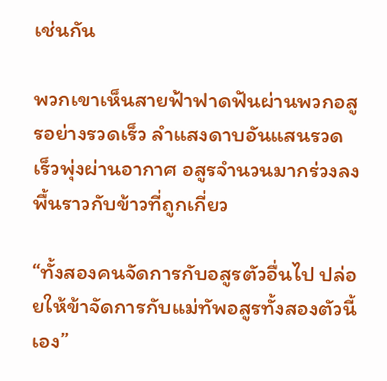เช่นกัน

พวกเขาเห็นสายฟ้าฟาดฟันผ่านพวกอสูรอย่างรวดเร็ว ลำแสงดาบอันแสนรวดเร็วพุ่งผ่านอากาศ อสูรจำนวนมากร่วงลงพื้นราวกับข้าวที่ถูกเกี่ยว

“ทั้งสองคนจัดการกับอสูรตัวอื่นไป ปล่อยให้ข้าจัดการกับแม่ทัพอสูรทั้งสองตัวนี้เอง”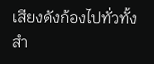เสียงดังก้องไปทั่วทั้งสำ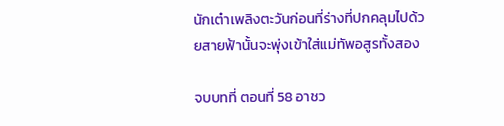นักเต๋าเพลิงตะวันก่อนที่ร่างที่ปกคลุมไปด้วยสายฟ้านั้นจะพุ่งเข้าใส่แม่ทัพอสูรทั้งสอง

จบบทที่ ตอนที่ 58 อาชว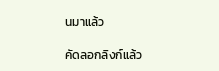นมาแล้ว

คัดลอกลิงก์แล้ว